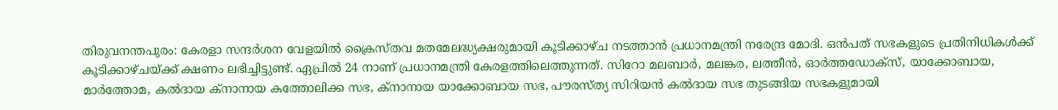തിരുവനന്തപുരം: കേരളാ സന്ദർശന വേളയിൽ ക്രൈസ്തവ മതമേലദ്ധ്യക്ഷരുമായി കൂടിക്കാഴ്ച നടത്താൻ പ്രധാനമന്ത്രി നരേന്ദ്ര മോദി. ഒൻപത് സഭകളുടെ പ്രതിനിധികൾക്ക് കൂടിക്കാഴ്ചയ്ക്ക് ക്ഷണം ലഭിച്ചിട്ടുണ്ട്. ഏപ്രിൽ 24 നാണ് പ്രധാനമന്ത്രി കേരളത്തിലെത്തുന്നത്. സിറോ മലബാർ, മലങ്കര, ലത്തീൻ, ഓർത്തഡോക്സ്, യാക്കോബായ, മാർത്തോമ, കൽദായ ക്നാനായ കത്തോലിക്ക സഭ, ക്നാനായ യാക്കോബായ സഭ, പൗരസ്ത്യ സിറിയൻ കൽദായ സഭ തുടങ്ങിയ സഭകളുമായി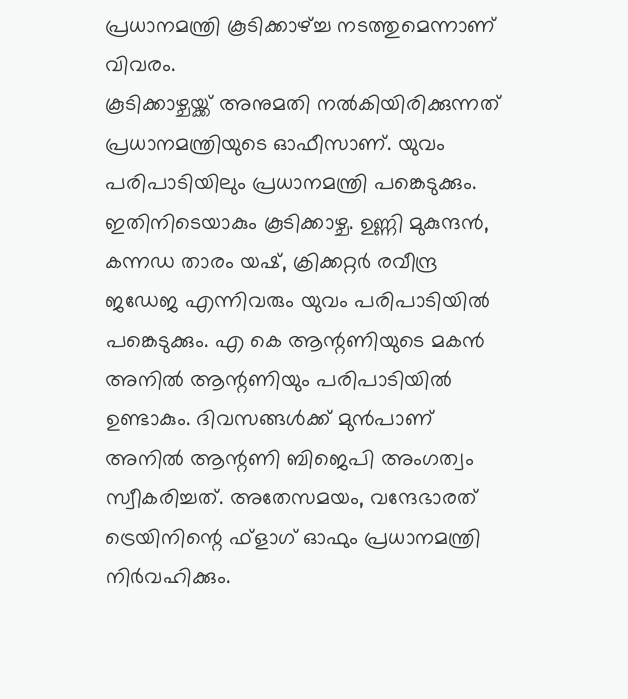പ്രധാനമന്ത്രി കൂടിക്കാഴ്ച്ച നടത്തുമെന്നാണ് വിവരം.
കൂടിക്കാഴ്ചയ്ക്ക് അനുമതി നൽകിയിരിക്കുന്നത് പ്രധാനമന്ത്രിയുടെ ഓഫീസാണ്. യുവം പരിപാടിയിലും പ്രധാനമന്ത്രി പങ്കെടുക്കും. ഇതിനിടെയാകും കൂടിക്കാഴ്ച. ഉണ്ണി മുകുന്ദൻ, കന്നഡ താരം യഷ്, ക്രിക്കറ്റർ രവീന്ദ്ര ജഡേജ എന്നിവരും യുവം പരിപാടിയിൽ പങ്കെടുക്കും. എ കെ ആന്റണിയുടെ മകൻ അനിൽ ആന്റണിയും പരിപാടിയിൽ ഉണ്ടാകും. ദിവസങ്ങൾക്ക് മുൻപാണ് അനിൽ ആന്റണി ബിജെപി അംഗത്വം സ്വീകരിച്ചത്. അതേസമയം, വന്ദേഭാരത് ട്രെയിനിന്റെ ഫ്ളാഗ് ഓഫും പ്രധാനമന്ത്രി നിർവഹിക്കും.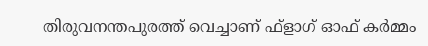തിരുവനന്തപുരത്ത് വെച്ചാണ് ഫ്ളാഗ് ഓഫ് കർമ്മം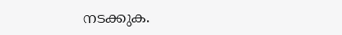നടക്കുക.